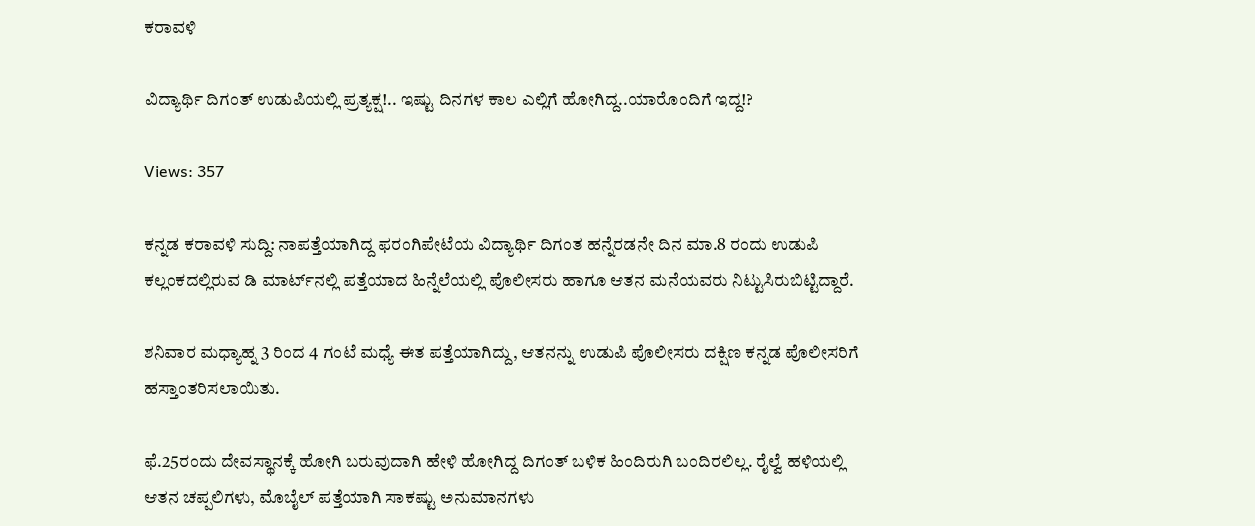ಕರಾವಳಿ

ವಿದ್ಯಾರ್ಥಿ ದಿಗಂತ್ ಉಡುಪಿಯಲ್ಲಿ ಪ್ರತ್ಯಕ್ಷ!.. ಇಷ್ಟು ದಿನಗಳ ಕಾಲ ಎಲ್ಲಿಗೆ ಹೋಗಿದ್ದ..ಯಾರೊಂದಿಗೆ ಇದ್ದ!?

Views: 357

ಕನ್ನಡ ಕರಾವಳಿ ಸುದ್ದಿ: ನಾಪತ್ತೆಯಾಗಿದ್ದ ಫರಂಗಿಪೇಟೆಯ ವಿದ್ಯಾರ್ಥಿ ದಿಗಂತ ಹನ್ನೆರಡನೇ ದಿನ ಮಾ.8 ರಂದು ಉಡುಪಿ ಕಲ್ಲಂಕದಲ್ಲಿರುವ ಡಿ ಮಾರ್ಟ್‌ನಲ್ಲಿ ಪತ್ತೆಯಾದ ಹಿನ್ನೆಲೆಯಲ್ಲಿ ಪೊಲೀಸರು ಹಾಗೂ ಆತನ ಮನೆಯವರು ನಿಟ್ಟುಸಿರುಬಿಟ್ಟಿದ್ದಾರೆ.

ಶನಿವಾರ ಮಧ್ಯಾಹ್ನ 3 ರಿಂದ 4 ಗಂಟೆ ಮಧ್ಯೆ ಈತ ಪತ್ತೆಯಾಗಿದ್ದು, ಆತನನ್ನು ಉಡುಪಿ ಪೊಲೀಸರು ದಕ್ಷಿಣ ಕನ್ನಡ ಪೊಲೀಸರಿಗೆ ಹಸ್ತಾಂತರಿಸಲಾಯಿತು.

ಫೆ.25ರಂದು ದೇವಸ್ಥಾನಕ್ಕೆ ಹೋಗಿ ಬರುವುದಾಗಿ ಹೇಳಿ ಹೋಗಿದ್ದ ದಿಗಂತ್ ಬಳಿಕ ಹಿಂದಿರುಗಿ ಬಂದಿರಲಿಲ್ಲ. ರೈಲ್ವೆ ಹಳಿಯಲ್ಲಿ ಆತನ ಚಪ್ಪಲಿಗಳು, ಮೊಬೈಲ್ ಪತ್ತೆಯಾಗಿ ಸಾಕಷ್ಟು ಅನುಮಾನಗಳು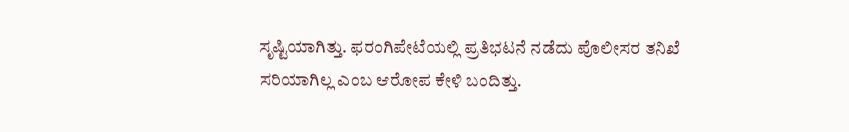ಸೃಷ್ಟಿಯಾಗಿತ್ತು. ಫರಂಗಿಪೇಟೆಯಲ್ಲಿ ಪ್ರತಿಭಟನೆ ನಡೆದು ಪೊಲೀಸರ ತನಿಖೆ ಸರಿಯಾಗಿಲ್ಲ ಎಂಬ ಆರೋಪ ಕೇಳಿ ಬಂದಿತ್ತು.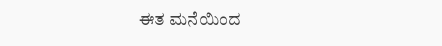ಈತ ಮನೆಯಿಂದ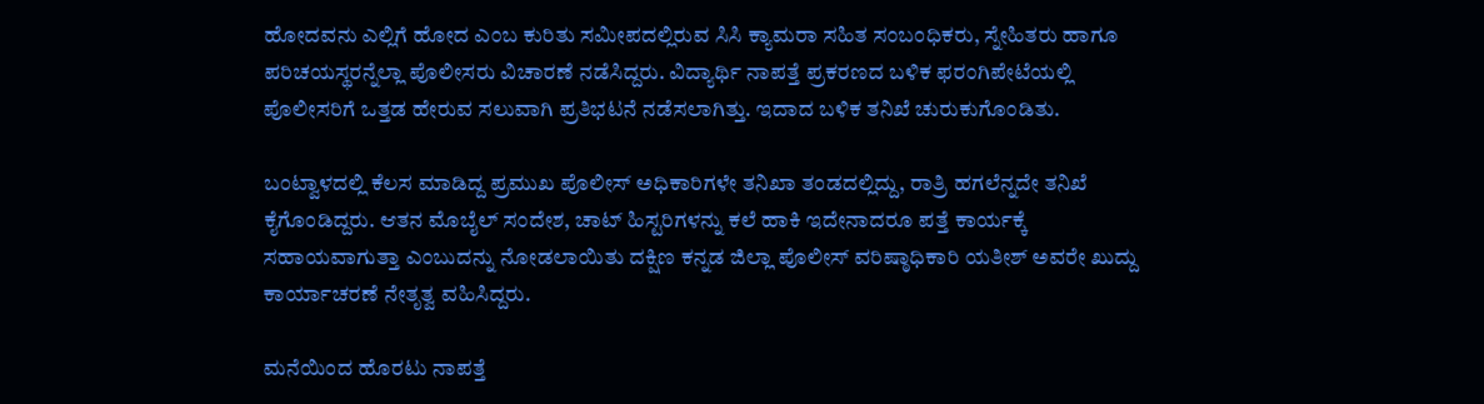ಹೋದವನು ಎಲ್ಲಿಗೆ ಹೋದ ಎಂಬ ಕುರಿತು ಸಮೀಪದಲ್ಲಿರುವ ಸಿಸಿ ಕ್ಯಾಮರಾ ಸಹಿತ ಸಂಬಂಧಿಕರು, ಸ್ನೇಹಿತರು ಹಾಗೂ ಪರಿಚಯಸ್ಥರನ್ನೆಲ್ಲಾ ಪೊಲೀಸರು ವಿಚಾರಣೆ ನಡೆಸಿದ್ದರು. ವಿದ್ಯಾರ್ಥಿ ನಾಪತ್ತೆ ಪ್ರಕರಣದ ಬಳಿಕ ಫರಂಗಿಪೇಟೆಯಲ್ಲಿ ಪೊಲೀಸರಿಗೆ ಒತ್ತಡ ಹೇರುವ ಸಲುವಾಗಿ ಪ್ರತಿಭಟನೆ ನಡೆಸಲಾಗಿತ್ತು. ಇದಾದ ಬಳಿಕ ತನಿಖೆ ಚುರುಕುಗೊಂಡಿತು.

ಬಂಟ್ವಾಳದಲ್ಲಿ ಕೆಲಸ ಮಾಡಿದ್ದ ಪ್ರಮುಖ ಪೊಲೀಸ್ ಅಧಿಕಾರಿಗಳೇ ತನಿಖಾ ತಂಡದಲ್ಲಿದ್ದು, ರಾತ್ರಿ ಹಗಲೆನ್ನದೇ ತನಿಖೆ ಕೈಗೊಂಡಿದ್ದರು. ಆತನ ಮೊಬೈಲ್ ಸಂದೇಶ, ಚಾಟ್ ಹಿಸ್ಟರಿಗಳನ್ನು ಕಲೆ ಹಾಕಿ ಇದೇನಾದರೂ ಪತ್ತೆ ಕಾರ್ಯಕ್ಕೆ ಸಹಾಯವಾಗುತ್ತಾ ಎಂಬುದನ್ನು ನೋಡಲಾಯಿತು ದಕ್ಷಿಣ ಕನ್ನಡ ಜಿಲ್ಲಾ ಪೊಲೀಸ್ ವರಿಷ್ಠಾಧಿಕಾರಿ ಯತೀಶ್ ಅವರೇ ಖುದ್ದು ಕಾರ್ಯಾಚರಣೆ ನೇತೃತ್ವ ವಹಿಸಿದ್ದರು.

ಮನೆಯಿಂದ ಹೊರಟು ನಾಪತ್ತೆ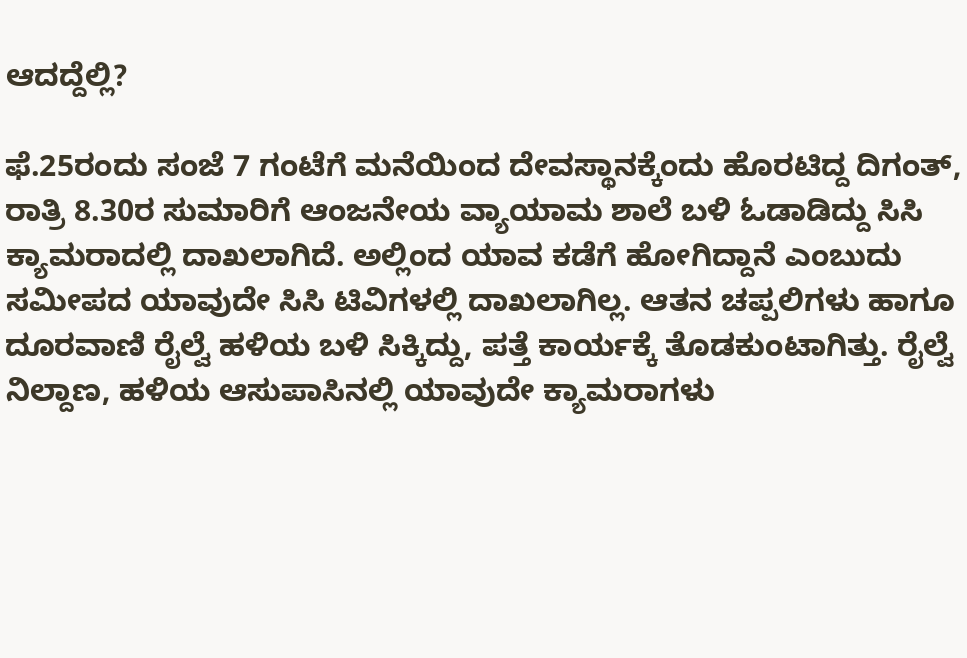ಆದದ್ದೆಲ್ಲಿ?

ಫೆ.25ರಂದು ಸಂಜೆ 7 ಗಂಟೆಗೆ ಮನೆಯಿಂದ ದೇವಸ್ಥಾನಕ್ಕೆಂದು ಹೊರಟಿದ್ದ ದಿಗಂತ್, ರಾತ್ರಿ 8.30ರ ಸುಮಾರಿಗೆ ಆಂಜನೇಯ ವ್ಯಾಯಾಮ ಶಾಲೆ ಬಳಿ ಓಡಾಡಿದ್ದು ಸಿಸಿ ಕ್ಯಾಮರಾದಲ್ಲಿ ದಾಖಲಾಗಿದೆ. ಅಲ್ಲಿಂದ ಯಾವ ಕಡೆಗೆ ಹೋಗಿದ್ದಾನೆ ಎಂಬುದು ಸಮೀಪದ ಯಾವುದೇ ಸಿಸಿ ಟಿವಿಗಳಲ್ಲಿ ದಾಖಲಾಗಿಲ್ಲ. ಆತನ ಚಪ್ಪಲಿಗಳು ಹಾಗೂ ದೂರವಾಣಿ ರೈಲ್ವೆ ಹಳಿಯ ಬಳಿ ಸಿಕ್ಕಿದ್ದು, ಪತ್ತೆ ಕಾರ್ಯಕ್ಕೆ ತೊಡಕುಂಟಾಗಿತ್ತು. ರೈಲ್ವೆ ನಿಲ್ದಾಣ, ಹಳಿಯ ಆಸುಪಾಸಿನಲ್ಲಿ ಯಾವುದೇ ಕ್ಯಾಮರಾಗಳು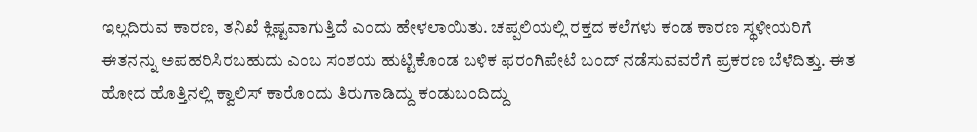ಇಲ್ಲದಿರುವ ಕಾರಣ, ತನಿಖೆ ಕ್ಲಿಷ್ಟವಾಗುತ್ತಿದೆ ಎಂದು ಹೇಳಲಾಯಿತು. ಚಪ್ಪಲಿಯಲ್ಲಿ ರಕ್ತದ ಕಲೆಗಳು ಕಂಡ ಕಾರಣ ಸ್ಥಳೀಯರಿಗೆ ಈತನನ್ನು ಅಪಹರಿಸಿರಬಹುದು ಎಂಬ ಸಂಶಯ ಹುಟ್ಟಿಕೊಂಡ ಬಳಿಕ ಫರಂಗಿಪೇಟೆ ಬಂದ್ ನಡೆಸುವವರೆಗೆ ಪ್ರಕರಣ ಬೆಳೆದಿತ್ತು. ಈತ ಹೋದ ಹೊತ್ತಿನಲ್ಲಿ ಕ್ವಾಲಿಸ್ ಕಾರೊಂದು ತಿರುಗಾಡಿದ್ದು ಕಂಡುಬಂದಿದ್ದು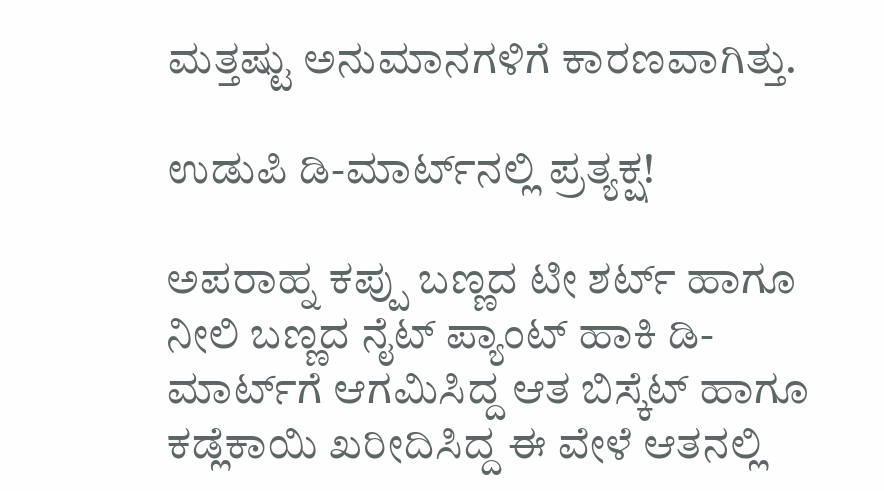ಮತ್ತಷ್ಟು ಅನುಮಾನಗಳಿಗೆ ಕಾರಣವಾಗಿತ್ತು.

ಉಡುಪಿ ಡಿ-ಮಾರ್ಟ್‌ನಲ್ಲಿ ಪ್ರತ್ಯಕ್ಷ!

ಅಪರಾಹ್ನ ಕಪ್ಪು ಬಣ್ಣದ ಟೀ ಶರ್ಟ್ ಹಾಗೂ ನೀಲಿ ಬಣ್ಣದ ನೈಟ್ ಪ್ಯಾಂಟ್ ಹಾಕಿ ಡಿ-ಮಾರ್ಟ್‌ಗೆ ಆಗಮಿಸಿದ್ದ ಆತ ಬಿಸ್ಕೆಟ್ ಹಾಗೂ ಕಡ್ಲೆಕಾಯಿ ಖರೀದಿಸಿದ್ದ ಈ ವೇಳೆ ಆತನಲ್ಲಿ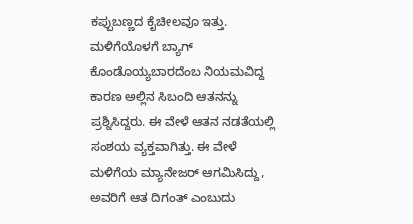ಕಪ್ಪುಬಣ್ಣದ ಕೈಚೀಲವೂ ಇತ್ತು. ಮಳಿಗೆಯೊಳಗೆ ಬ್ಯಾಗ್ ಕೊಂಡೊಯ್ಯಬಾರದೆಂಬ ನಿಯಮವಿದ್ದ ಕಾರಣ ಅಲ್ಲಿನ ಸಿಬಂದಿ ಆತನನ್ನು ಪ್ರಶ್ನಿಸಿದ್ದರು. ಈ ವೇಳೆ ಆತನ ನಡತೆಯಲ್ಲಿ ಸಂಶಯ ವ್ಯಕ್ತವಾಗಿತ್ತು. ಈ ವೇಳೆ ಮಳಿಗೆಯ ಮ್ಯಾನೇಜರ್ ಆಗಮಿಸಿದ್ದು, ಅವರಿಗೆ ಆತ ದಿಗಂತ್ ಎಂಬುದು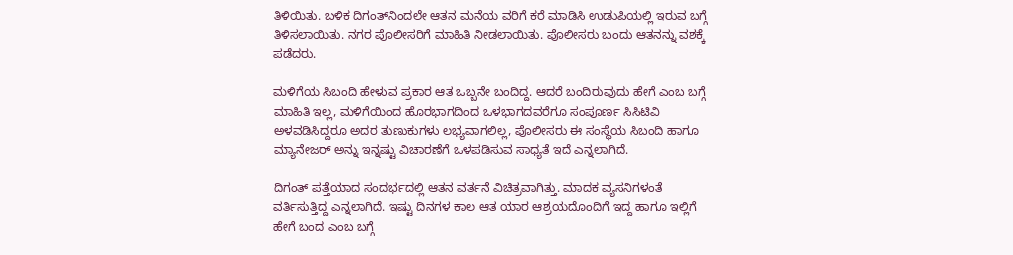ತಿಳಿಯಿತು. ಬಳಿಕ ದಿಗಂತ್‌ನಿಂದಲೇ ಆತನ ಮನೆಯ ವರಿಗೆ ಕರೆ ಮಾಡಿಸಿ ಉಡುಪಿಯಲ್ಲಿ ಇರುವ ಬಗ್ಗೆ ತಿಳಿಸಲಾಯಿತು. ನಗರ ಪೊಲೀಸರಿಗೆ ಮಾಹಿತಿ ನೀಡಲಾಯಿತು. ಪೊಲೀಸರು ಬಂದು ಆತನನ್ನು ವಶಕ್ಕೆ ಪಡೆದರು.

ಮಳಿಗೆಯ ಸಿಬಂದಿ ಹೇಳುವ ಪ್ರಕಾರ ಆತ ಒಬ್ಬನೇ ಬಂದಿದ್ದ. ಆದರೆ ಬಂದಿರುವುದು ಹೇಗೆ ಎಂಬ ಬಗ್ಗೆ ಮಾಹಿತಿ ಇಲ್ಲ, ಮಳಿಗೆಯಿಂದ ಹೊರಭಾಗದಿಂದ ಒಳಭಾಗದವರೆಗೂ ಸಂಪೂರ್ಣ ಸಿಸಿಟಿವಿ ಅಳವಡಿಸಿದ್ದರೂ ಅದರ ತುಣುಕುಗಳು ಲಭ್ಯವಾಗಲಿಲ್ಲ, ಪೊಲೀಸರು ಈ ಸಂಸ್ಥೆಯ ಸಿಬಂದಿ ಹಾಗೂ ಮ್ಯಾನೇಜರ್ ಅನ್ನು ಇನ್ನಷ್ಟು ವಿಚಾರಣೆಗೆ ಒಳಪಡಿಸುವ ಸಾಧ್ಯತೆ ಇದೆ ಎನ್ನಲಾಗಿದೆ.

ದಿಗಂತ್ ಪತ್ತೆಯಾದ ಸಂದರ್ಭದಲ್ಲಿ ಆತನ ವರ್ತನೆ ವಿಚಿತ್ರವಾಗಿತ್ತು. ಮಾದಕ ವ್ಯಸನಿಗಳಂತೆ ವರ್ತಿಸುತ್ತಿದ್ದ ಎನ್ನಲಾಗಿದೆ. ಇಷ್ಟು ದಿನಗಳ ಕಾಲ ಆತ ಯಾರ ಆಶ್ರಯದೊಂದಿಗೆ ಇದ್ದ ಹಾಗೂ ಇಲ್ಲಿಗೆ ಹೇಗೆ ಬಂದ ಎಂಬ ಬಗ್ಗೆ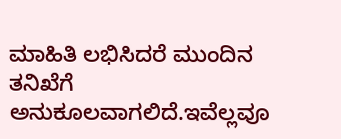ಮಾಹಿತಿ ಲಭಿಸಿದರೆ ಮುಂದಿನ ತನಿಖೆಗೆ ಅನುಕೂಲವಾಗಲಿದೆ.ಇವೆಲ್ಲವೂ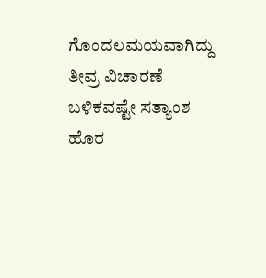ಗೊಂದಲಮಯವಾಗಿದ್ದು ತೀವ್ರ ವಿಚಾರಣೆ ಬಳಿಕವಷ್ಟೇ ಸತ್ಯಾಂಶ ಹೊರ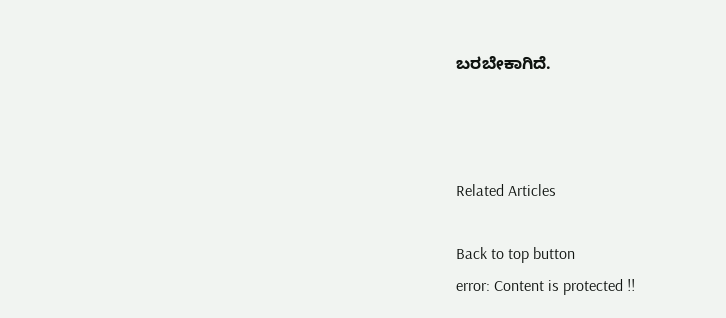ಬರಬೇಕಾಗಿದೆ.



Related Articles

Back to top button
error: Content is protected !!